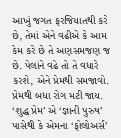આખું જગત ફરજિયાતથી કરે છે, તેમાં એને વઢીએ કે આમ કેમ કરે છે તે અણસમજણ જ છે. પેલાંને વઢે તો તે વધારે કરશે, એને પ્રેમથી સમજાવો. પ્રેમથી બધા રોગ મટી જાય. ‘શુદ્ધ પ્રેમ’ એ ‘જ્ઞાની પુરુષ’ પાસેથી કે એમના ‘ફોલોઅર્સ’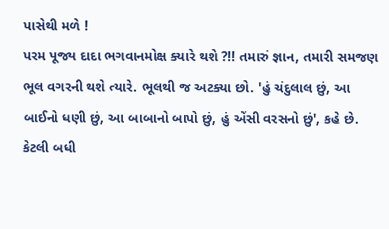પાસેથી મળે !
પરમ પૂજ્ય દાદા ભગવાનમોક્ષ ક્યારે થશે ?!! તમારું જ્ઞાન, તમારી સમજણ ભૂલ વગરની થશે ત્યારે. ભૂલથી જ અટક્યા છો. 'હું ચંદુલાલ છું, આ બાઈનો ધણી છું, આ બાબાનો બાપો છું, હું એંસી વરસનો છું', કહે છે. કેટલી બધી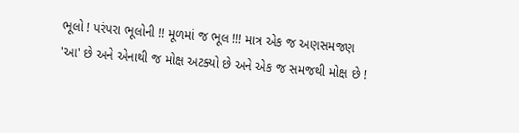ભૂલો ! પરંપરા ભૂલોની !! મૂળમાં જ ભૂલ !!! માત્ર એક જ અણસમજણ 'આ' છે અને એનાથી જ મોક્ષ અટક્યો છે અને એક જ સમજથી મોક્ષ છે !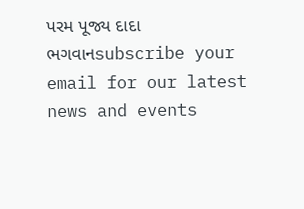પરમ પૂજ્ય દાદા ભગવાનsubscribe your email for our latest news and events